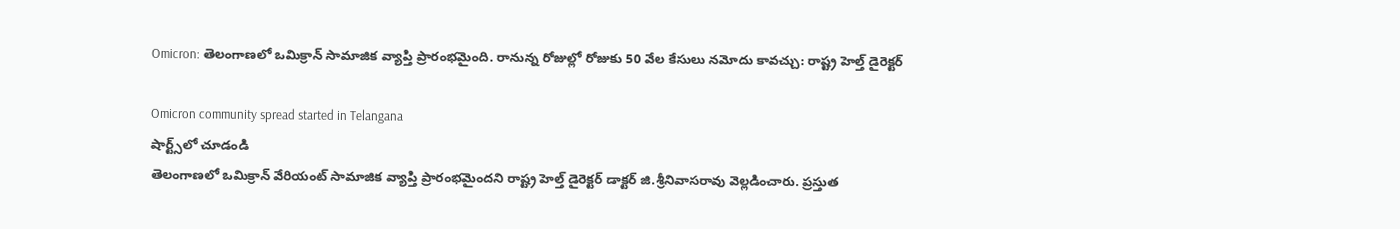Omicron: తెలంగాణలో ఒమిక్రాన్ సామాజిక వ్యాప్తి ప్రారంభమైంది. రానున్న రోజుల్లో రోజుకు 50 వేల కేసులు నమోదు కావచ్చు: రాష్ట్ర హెల్త్ డైరెక్టర్

Omicron community spread started in Telangana
షార్ట్స్‌లో చూడండి
తెలంగాణలో ఒమిక్రాన్ వేరియంట్ సామాజిక వ్యాప్తి ప్రారంభమైందని రాష్ట్ర హెల్త్ డైరెక్టర్ డాక్టర్ జి.శ్రీనివాసరావు వెల్లడించారు. ప్రస్తుత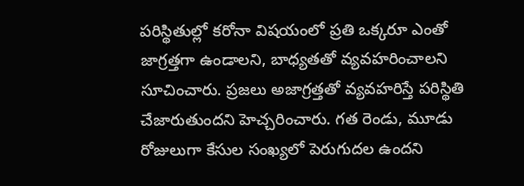పరిస్థితుల్లో కరోనా విషయంలో ప్రతి ఒక్కరూ ఎంతో జాగ్రత్తగా ఉండాలని, బాధ్యతతో వ్యవహరించాలని సూచించారు. ప్రజలు అజాగ్రత్తతో వ్యవహరిస్తే పరిస్థితి చేజారుతుందని హెచ్చరించారు. గత రెండు, మూడు రోజులుగా కేసుల సంఖ్యలో పెరుగుదల ఉందని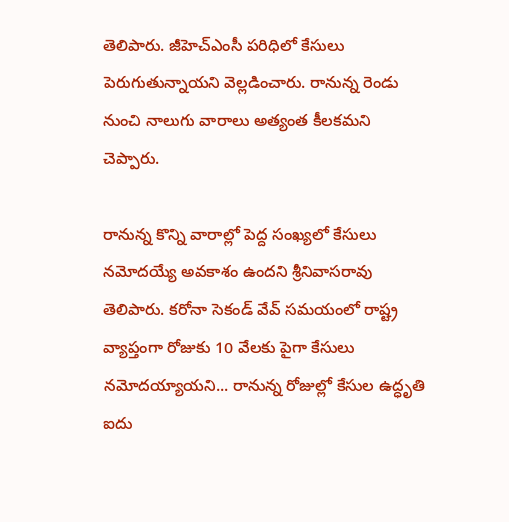తెలిపారు. జీహెచ్ఎంసీ పరిధిలో కేసులు పెరుగుతున్నాయని వెల్లడించారు. రానున్న రెండు నుంచి నాలుగు వారాలు అత్యంత కీలకమని చెప్పారు.

రానున్న కొన్ని వారాల్లో పెద్ద సంఖ్యలో కేసులు నమోదయ్యే అవకాశం ఉందని శ్రీనివాసరావు తెలిపారు. కరోనా సెకండ్ వేవ్ సమయంలో రాష్ట్ర వ్యాప్తంగా రోజుకు 10 వేలకు పైగా కేసులు నమోదయ్యాయని... రానున్న రోజుల్లో కేసుల ఉద్ధృతి ఐదు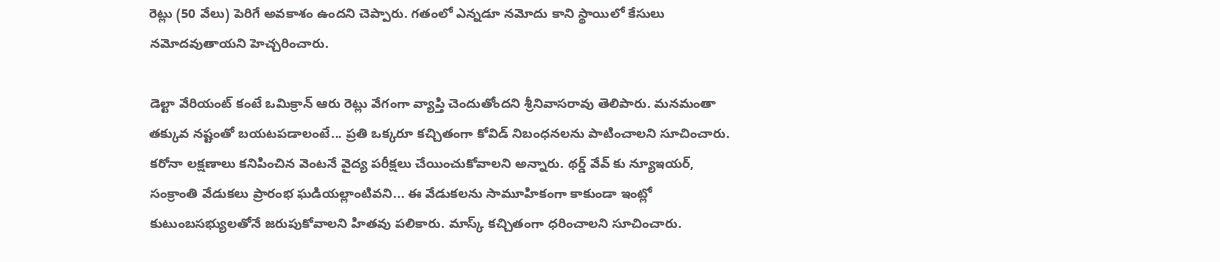రెట్లు (50 వేలు) పెరిగే అవకాశం ఉందని చెప్పారు. గతంలో ఎన్నడూ నమోదు కాని స్థాయిలో కేసులు నమోదవుతాయని హెచ్చరించారు.

డెల్టా వేరియంట్ కంటే ఒమిక్రాన్ ఆరు రెట్లు వేగంగా వ్యాప్తి చెందుతోందని శ్రీనివాసరావు తెలిపారు. మనమంతా తక్కువ నష్టంతో బయటపడాలంటే... ప్రతి ఒక్కరూ కచ్చితంగా కోవిడ్ నిబంధనలను పాటించాలని సూచించారు. కరోనా లక్షణాలు కనిపించిన వెంటనే వైద్య పరీక్షలు చేయించుకోవాలని అన్నారు. థర్డ్ వేవ్ కు న్యూఇయర్, సంక్రాంతి వేడుకలు ప్రారంభ ఘడియల్లాంటివని... ఈ వేడుకలను సామూహికంగా కాకుండా ఇంట్లో కుటుంబసభ్యులతోనే జరుపుకోవాలని హితవు పలికారు. మాస్క్ కచ్చితంగా ధరించాలని సూచించారు.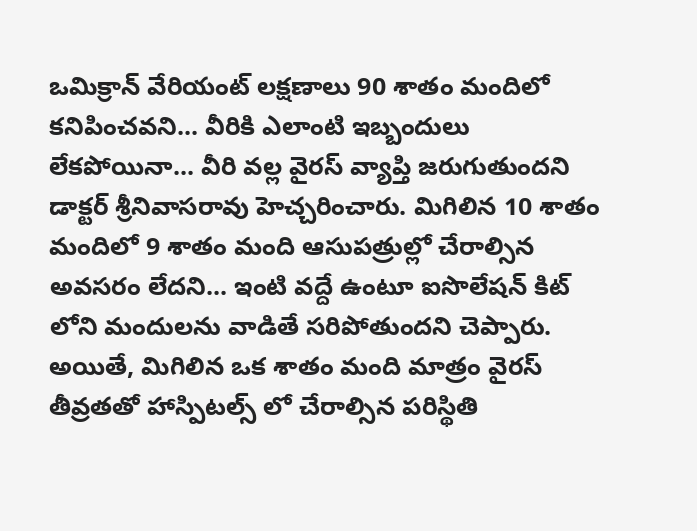ఒమిక్రాన్ వేరియంట్ లక్షణాలు 90 శాతం మందిలో కనిపించవని... వీరికి ఎలాంటి ఇబ్బందులు లేకపోయినా... వీరి వల్ల వైరస్ వ్యాప్తి జరుగుతుందని డాక్టర్ శ్రీనివాసరావు హెచ్చరించారు. మిగిలిన 10 శాతం మందిలో 9 శాతం మంది ఆసుపత్రుల్లో చేరాల్సిన అవసరం లేదని... ఇంటి వద్దే ఉంటూ ఐసొలేషన్ కిట్ లోని మందులను వాడితే సరిపోతుందని చెప్పారు. అయితే, మిగిలిన ఒక శాతం మంది మాత్రం వైరస్ తీవ్రతతో హాస్పిటల్స్ లో చేరాల్సిన పరిస్థితి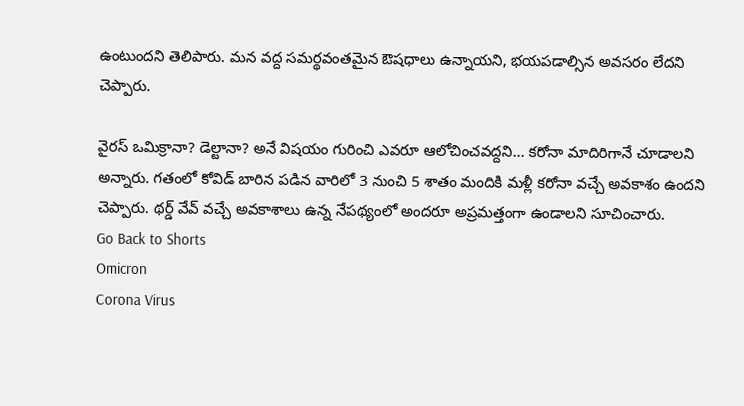ఉంటుందని తెలిపారు. మన వద్ద సమర్థవంతమైన ఔషధాలు ఉన్నాయని, భయపడాల్సిన అవసరం లేదని చెప్పారు.

వైరస్ ఒమిక్రానా? డెల్టానా? అనే విషయం గురించి ఎవరూ ఆలోచించవద్దని... కరోనా మాదిరిగానే చూడాలని అన్నారు. గతంలో కోవిడ్ బారిన పడిన వారిలో 3 నుంచి 5 శాతం మందికి మళ్లీ కరోనా వచ్చే అవకాశం ఉందని చెప్పారు. థర్డ్ వేవ్ వచ్చే అవకాశాలు ఉన్న నేపథ్యంలో అందరూ అప్రమత్తంగా ఉండాలని సూచించారు.
Go Back to Shorts
Omicron
Corona Virus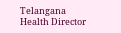Telangana
Health Director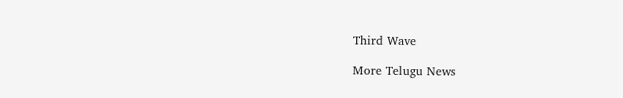Third Wave

More Telugu News